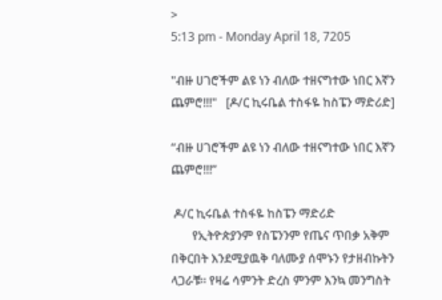>
5:13 pm - Monday April 18, 7205

"ብዙ ሀገሮችም ልዩ ነን ብለው ተዘናግተው ነበር እኛን ጨምሮ!!!"   [ዶ/ር ኪሩቤል ተስፋዬ ከስፔን ማድሪድ]

“ብዙ ሀገሮችም ልዩ ነን ብለው ተዘናግተው ነበር እኛን ጨምሮ!!!”

 ዶ/ር ኪሩቤል ተስፋዬ ከስፔን ማድሪድ
       የኢትዮጵያንም የስፔንንም የጤና ጥበቃ አቅም በቅርበት እንደሚያዉቅ ባለሙያ ሰሞኑን የታዘብኩትን ላጋራቹ። የዛሬ ሳምንት ድረስ ምንም እንኳ መንግስት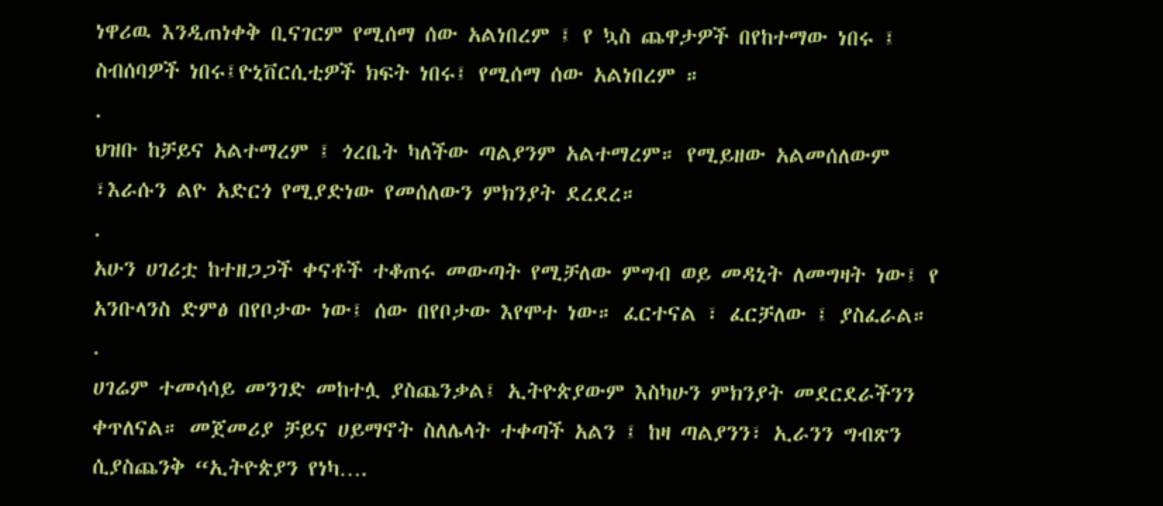ነዋሪዉ እንዲጠነቀቅ ቢናገርም የሚሰማ ሰው አልነበረም ፤ የ ኳስ ጨዋታዎች በየከተማው ነበሩ ፤ ስብሰባዎች ነበሩ፤ዮኒቨርሲቲዎች ክፍት ነበሩ፤ የሚሰማ ሰው አልነበረም ።
.
ህዝቡ ከቻይና አልተማረም ፤ ጎረቤት ካለችው ጣልያንም አልተማረም። የሚይዘው አልመሰለውም ፣እራሱን ልዮ አድርጎ የሚያድነው የመሰለውን ምክንያት ደረደረ።
.
አሁን ሀገሪቷ ከተዘጋጋች ቀናቶች ተቆጠሩ መውጣት የሚቻለው ምግብ ወይ መዳኒት ለመግዛት ነው፤ የ አንቡላንስ ድምፅ በየቦታው ነው፤ ሰው በየቦታው እየሞተ ነው። ፈርተናል ፣ ፈርቻለው ፤ ያስፈራል።
.
ሀገሬም ተመሳሳይ መንገድ መከተሏ ያስጨንቃል፤ ኢትዮጵያውም እስካሁን ምክንያት መደርደራችንን ቀጥለናል። መጀመሪያ ቻይና ሀይማኖት ስለሌላት ተቀጣች አልን ፤ ከዛ ጣልያንን፣ ኢራንን ግብጽን  ሲያስጨንቅ “ኢትዮጵያን የነካ….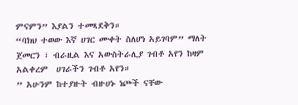ምናምን” እያልን ተመጻደቅን።
“ባክህ ተወው እኛ ሀገር ሙቀት ስለሆነ አይገባም” ማለት ጀመርን ፣ ብራዚል እና አውስትራሊያ ገብቶ አየን ከዛም አልቀረም  ሀገራችን ገብቶ አየን።
” አሁንም ከተያዙት ብዙሀኑ ነጮች ናቸው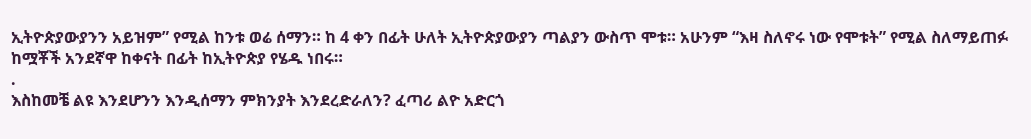ኢትዮጵያውያንን አይዝም” የሚል ከንቱ ወሬ ሰማን። ከ 4 ቀን በፊት ሁለት ኢትዮጵያውያን ጣልያን ውስጥ ሞቱ። አሁንም “እዛ ስለኖሩ ነው የሞቱት” የሚል ስለማይጠፉ ከሟቾች አንደኛዋ ከቀናት በፊት ከኢትዮጵያ የሄዱ ነበሩ።
.
እስከመቼ ልዩ እንደሆንን እንዲሰማን ምክንያት እንደረድራለን? ፈጣሪ ልዮ አድርጎ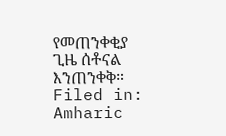የመጠንቀቂያ ጊዜ ሰቶናል እንጠንቀቅ።
Filed in: Amharic